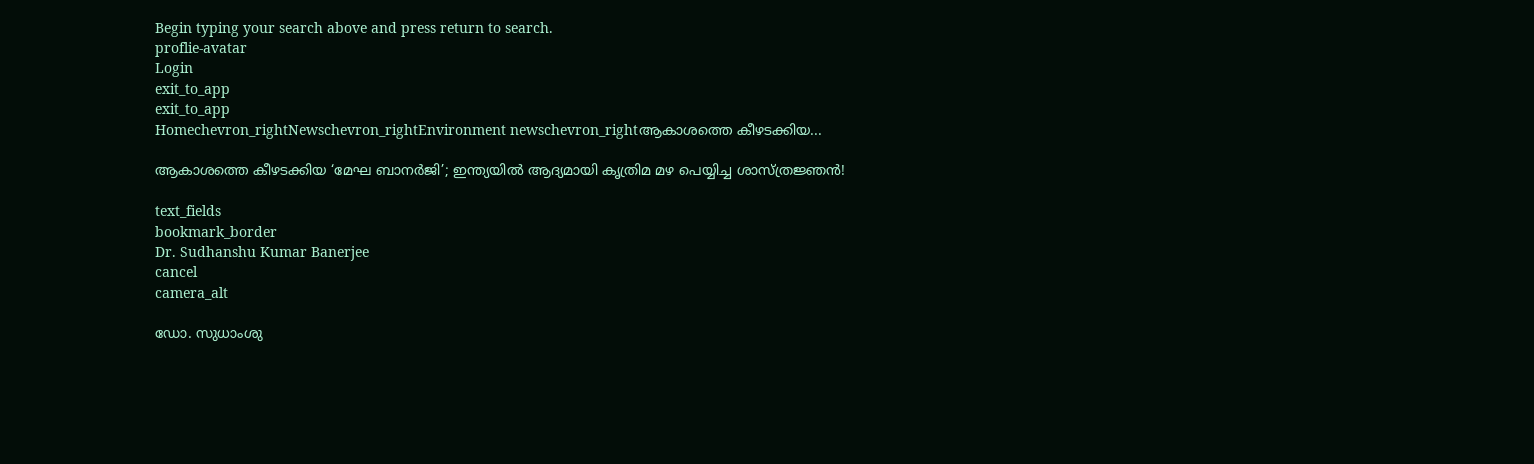Begin typing your search above and press return to search.
proflie-avatar
Login
exit_to_app
exit_to_app
Homechevron_rightNewschevron_rightEnvironment newschevron_rightആകാശത്തെ കീഴടക്കിയ...

ആകാശത്തെ കീഴടക്കിയ ‘മേഘ ബാനർജി’; ഇന്ത്യയിൽ ആദ്യമായി കൃത്രിമ മഴ പെയ്യിച്ച ശാസ്ത്രജ്ഞൻ!

text_fields
bookmark_border
Dr. Sudhanshu Kumar Banerjee
cancel
camera_alt

ഡോ. സുധാംശു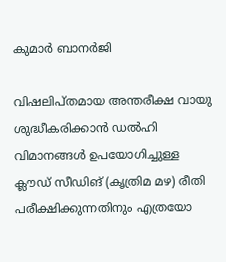കുമാർ ബാനർജി

വിഷലിപ്തമായ അന്തരീക്ഷ വായു ശുദ്ധീകരിക്കാൻ ഡൽഹി വിമാനങ്ങൾ ഉപയോഗിച്ചുള്ള ക്ലൗഡ് സീഡിങ് (കൃത്രിമ മഴ) രീതി പരീക്ഷിക്കുന്നതിനും എത്രയോ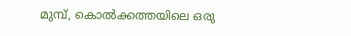മുമ്പ്, കൊൽക്കത്തയിലെ ഒരു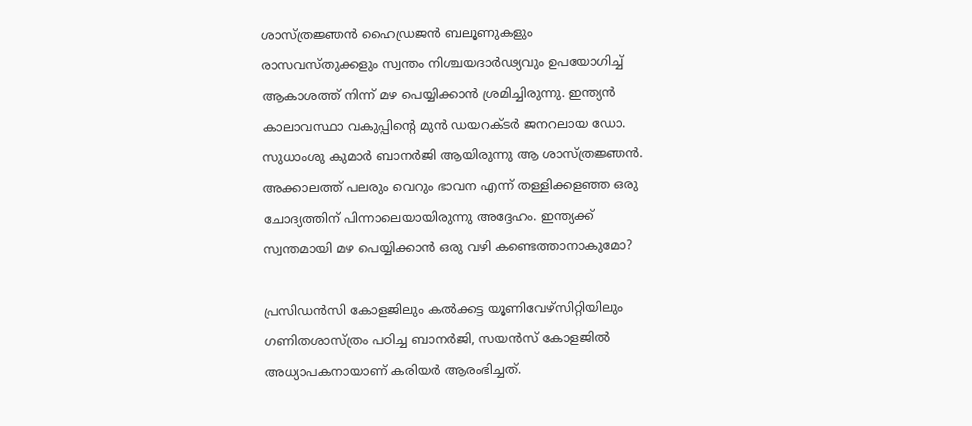ശാസ്ത്രജ്ഞൻ ഹൈഡ്രജൻ ബലൂണുകളും രാസവസ്തുക്കളും സ്വന്തം നിശ്ചയദാർഢ്യവും ഉപയോഗിച്ച് ആകാശത്ത് നിന്ന് മഴ പെയ്യിക്കാൻ ശ്രമിച്ചിരുന്നു. ഇന്ത്യൻ കാലാവസ്ഥാ വകുപ്പിന്റെ മുൻ ഡയറക്ടർ ജനറലായ ഡോ. സുധാംശു കുമാർ ബാനർജി ആയിരുന്നു ആ ശാസ്ത്രജ്ഞൻ. അക്കാലത്ത് പലരും വെറും ഭാവന എന്ന് തള്ളിക്കളഞ്ഞ ഒരു ചോദ്യത്തിന് പിന്നാലെയായിരുന്നു അദ്ദേഹം. ഇന്ത്യക്ക് സ്വന്തമായി മഴ പെയ്യിക്കാൻ ഒരു വഴി കണ്ടെത്താനാകുമോ?

പ്രസിഡൻസി കോളജിലും കൽക്കട്ട യൂണിവേഴ്സിറ്റിയിലും ഗണിതശാസ്ത്രം പഠിച്ച ബാനർജി, സയൻസ് കോളജിൽ അധ്യാപകനായാണ് കരിയർ ആരംഭിച്ചത്.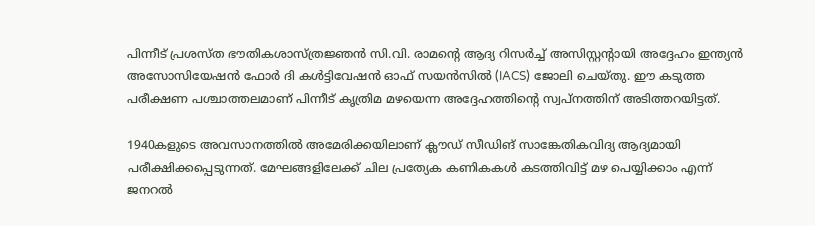പിന്നീട് പ്രശസ്ത ഭൗതികശാസ്ത്രജ്ഞൻ സി.വി. രാമന്റെ ആദ്യ റിസർച്ച് അസിസ്റ്റന്റായി അദ്ദേഹം ഇന്ത്യൻ അസോസിയേഷൻ ഫോർ ദി കൾട്ടിവേഷൻ ഓഫ് സയൻസിൽ (IACS) ജോലി ചെയ്തു. ഈ കടുത്ത പരീക്ഷണ പശ്ചാത്തലമാണ് പിന്നീട് കൃത്രിമ മഴയെന്ന അദ്ദേഹത്തിന്റെ സ്വപ്നത്തിന് അടിത്തറയിട്ടത്.

1940കളുടെ അവസാനത്തിൽ അമേരിക്കയിലാണ് ക്ലൗഡ് സീഡിങ് സാങ്കേതികവിദ്യ ആദ്യമായി പരീക്ഷിക്കപ്പെടുന്നത്. മേഘങ്ങളിലേക്ക് ചില പ്രത്യേക കണികകൾ കടത്തിവിട്ട് മഴ പെയ്യിക്കാം എന്ന് ജനറൽ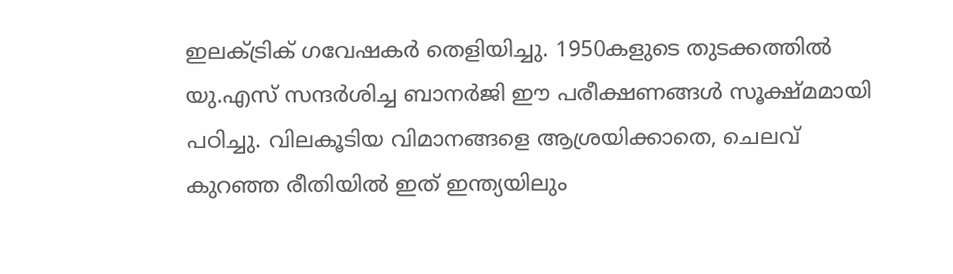ഇലക്ട്രിക് ഗവേഷകർ തെളിയിച്ചു. 1950കളുടെ തുടക്കത്തിൽ യു.എസ് സന്ദർശിച്ച ബാനർജി ഈ പരീക്ഷണങ്ങൾ സൂക്ഷ്മമായി പഠിച്ചു. വിലകൂടിയ വിമാനങ്ങളെ ആശ്രയിക്കാതെ, ചെലവ് കുറഞ്ഞ രീതിയിൽ ഇത് ഇന്ത്യയിലും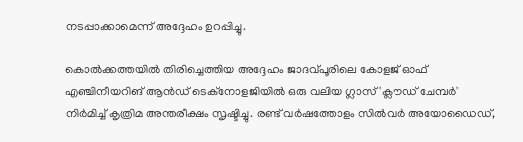നടപ്പാക്കാമെന്ന് അദ്ദേഹം ഉറപ്പിച്ചു.

കൊൽക്കത്തയിൽ തിരിച്ചെത്തിയ അദ്ദേഹം ജാദവ്പൂരിലെ കോളജ് ഓഫ് എഞ്ചിനീയറിങ് ആൻഡ് ടെക്നോളജിയിൽ ഒരു വലിയ ഗ്ലാസ് 'ക്ലൗഡ് ചേമ്പർ' നിർമിച്ച് കൃത്രിമ അന്തരീക്ഷം സൃഷ്ടിച്ചു. രണ്ട് വർഷത്തോളം സിൽവർ അയോഡൈഡ്,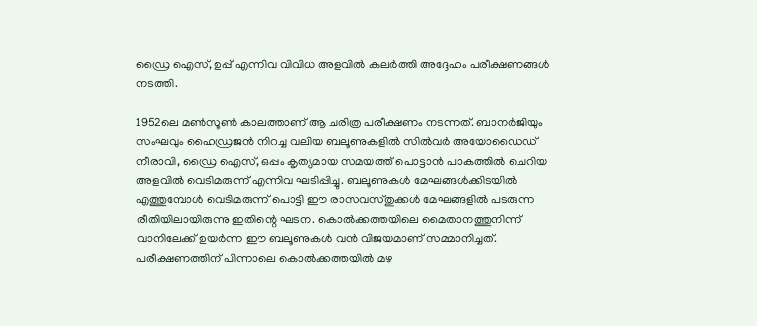ഡ്രൈ ഐസ്, ഉപ്പ് എന്നിവ വിവിധ അളവിൽ കലർത്തി അദ്ദേഹം പരീക്ഷണങ്ങൾ നടത്തി.

1952ലെ മൺസൂൺ കാലത്താണ് ആ ചരിത്ര പരീക്ഷണം നടന്നത്. ബാനർജിയും സംഘവും ഹൈഡ്രജൻ നിറച്ച വലിയ ബലൂണുകളിൽ സിൽവർ അയോഡൈഡ് നീരാവി, ഡ്രൈ ഐസ്, ഒപ്പം കൃത്യമായ സമയത്ത് പൊട്ടാൻ പാകത്തിൽ ചെറിയ അളവിൽ വെടിമരുന്ന് എന്നിവ ഘടിപ്പിച്ചു. ബലൂണുകൾ മേഘങ്ങൾക്കിടയിൽ എത്തുമ്പോൾ വെടിമരുന്ന് പൊട്ടി ഈ രാസവസ്തുക്കൾ മേഘങ്ങളിൽ പടരുന്ന രീതിയിലായിരുന്നു ഇതിന്റെ ഘടന. കൊൽക്കത്തയിലെ മൈതാനത്തുനിന്ന് വാനിലേക്ക് ഉയർന്ന ഈ ബലൂണുകൾ വൻ വിജയമാണ് സമ്മാനിച്ചത്. പരീക്ഷണത്തിന് പിന്നാലെ കൊൽക്കത്തയിൽ മഴ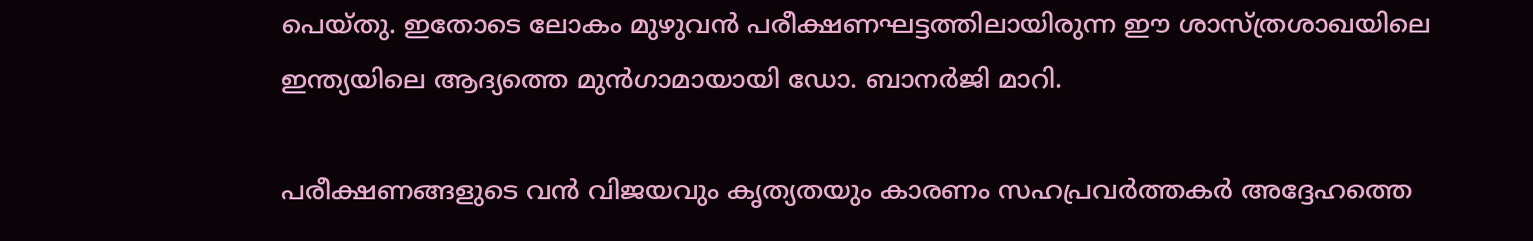പെയ്തു. ഇതോടെ ലോകം മുഴുവൻ പരീക്ഷണഘട്ടത്തിലായിരുന്ന ഈ ശാസ്ത്രശാഖയിലെ ഇന്ത്യയിലെ ആദ്യത്തെ മുൻഗാമായായി ഡോ. ബാനർജി മാറി.

പരീക്ഷണങ്ങളുടെ വൻ വിജയവും കൃത്യതയും കാരണം സഹപ്രവർത്തകർ അദ്ദേഹത്തെ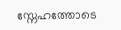സ്നേഹത്തോടെ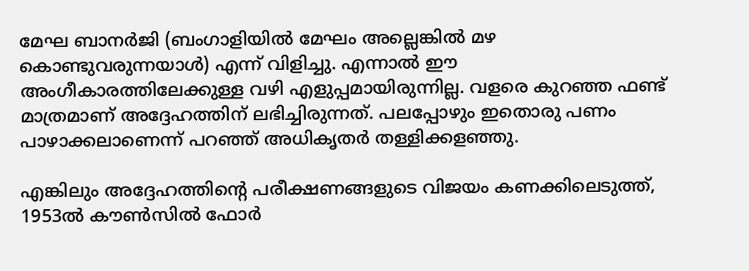മേഘ ബാനർജി (ബംഗാളിയിൽ മേഘം അല്ലെങ്കിൽ മഴ കൊണ്ടുവരുന്നയാൾ) എന്ന് വിളിച്ചു. എന്നാൽ ഈ അംഗീകാരത്തിലേക്കുള്ള വഴി എളുപ്പമായിരുന്നില്ല. വളരെ കുറഞ്ഞ ഫണ്ട് മാത്രമാണ് അദ്ദേഹത്തിന് ലഭിച്ചിരുന്നത്. പലപ്പോഴും ഇതൊരു പണം പാഴാക്കലാണെന്ന് പറഞ്ഞ് അധികൃതർ തള്ളിക്കളഞ്ഞു.

എങ്കിലും അദ്ദേഹത്തിന്റെ പരീക്ഷണങ്ങളുടെ വിജയം കണക്കിലെടുത്ത്, 1953ൽ കൗൺസിൽ ഫോർ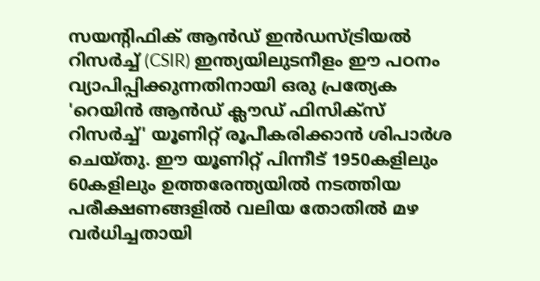സയന്റിഫിക് ആൻഡ് ഇൻഡസ്ട്രിയൽ റിസർച്ച് (CSIR) ഇന്ത്യയിലുടനീളം ഈ പഠനം വ്യാപിപ്പിക്കുന്നതിനായി ഒരു പ്രത്യേക 'റെയിൻ ആൻഡ് ക്ലൗഡ് ഫിസിക്സ് റിസർച്ച്' യൂണിറ്റ് രൂപീകരിക്കാൻ ശിപാർശ ചെയ്തു. ഈ യൂണിറ്റ് പിന്നീട് 1950കളിലും 60കളിലും ഉത്തരേന്ത്യയിൽ നടത്തിയ പരീക്ഷണങ്ങളിൽ വലിയ തോതിൽ മഴ വർധിച്ചതായി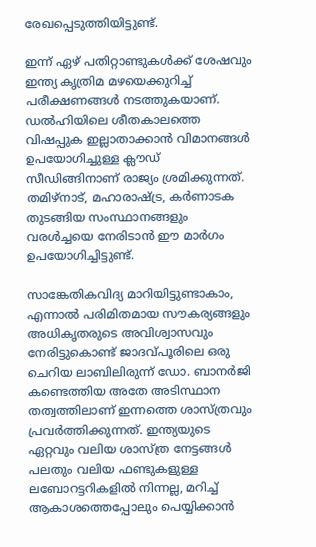രേഖപ്പെടുത്തിയിട്ടുണ്ട്.

ഇന്ന് ഏഴ് പതിറ്റാണ്ടുകൾക്ക് ശേഷവും ഇന്ത്യ കൃത്രിമ മഴയെക്കുറിച്ച് പരീക്ഷണങ്ങൾ നടത്തുകയാണ്. ഡൽഹിയിലെ ശീതകാലത്തെ വിഷപ്പുക ഇല്ലാതാക്കാൻ വിമാനങ്ങൾ ഉപയോഗിച്ചുള്ള ക്ലൗഡ് സീഡിങ്ങിനാണ് രാജ്യം ശ്രമിക്കുന്നത്. തമിഴ്‌നാട്, മഹാരാഷ്ട്ര, കർണാടക തുടങ്ങിയ സംസ്ഥാനങ്ങളും വരൾച്ചയെ നേരിടാൻ ഈ മാർഗം ഉപയോഗിച്ചിട്ടുണ്ട്.

സാങ്കേതികവിദ്യ മാറിയിട്ടുണ്ടാകാം, എന്നാൽ പരിമിതമായ സൗകര്യങ്ങളും അധികൃതരുടെ അവിശ്വാസവും നേരിട്ടുകൊണ്ട് ജാദവ്പൂരിലെ ഒരു ചെറിയ ലാബിലിരുന്ന് ഡോ. ബാനർജി കണ്ടെത്തിയ അതേ അടിസ്ഥാന തത്വത്തിലാണ് ഇന്നത്തെ ശാസ്ത്രവും പ്രവർത്തിക്കുന്നത്. ഇന്ത്യയുടെ ഏറ്റവും വലിയ ശാസ്ത്ര നേട്ടങ്ങൾ പലതും വലിയ ഫണ്ടുകളുള്ള ലബോറട്ടറികളിൽ നിന്നല്ല, മറിച്ച് ആകാശത്തെപ്പോലും പെയ്യിക്കാൻ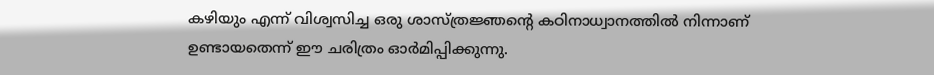കഴിയും എന്ന് വിശ്വസിച്ച ഒരു ശാസ്ത്രജ്ഞന്റെ കഠിനാധ്വാനത്തിൽ നിന്നാണ് ഉണ്ടായതെന്ന് ഈ ചരിത്രം ഓർമിപ്പിക്കുന്നു.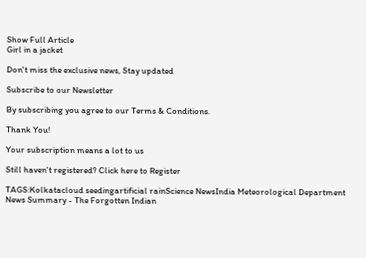Show Full Article
Girl in a jacket

Don't miss the exclusive news, Stay updated

Subscribe to our Newsletter

By subscribing you agree to our Terms & Conditions.

Thank You!

Your subscription means a lot to us

Still haven't registered? Click here to Register

TAGS:Kolkatacloud seedingartificial rainScience NewsIndia Meteorological Department
News Summary - The Forgotten Indian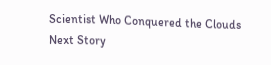Scientist Who Conquered the Clouds
Next Story